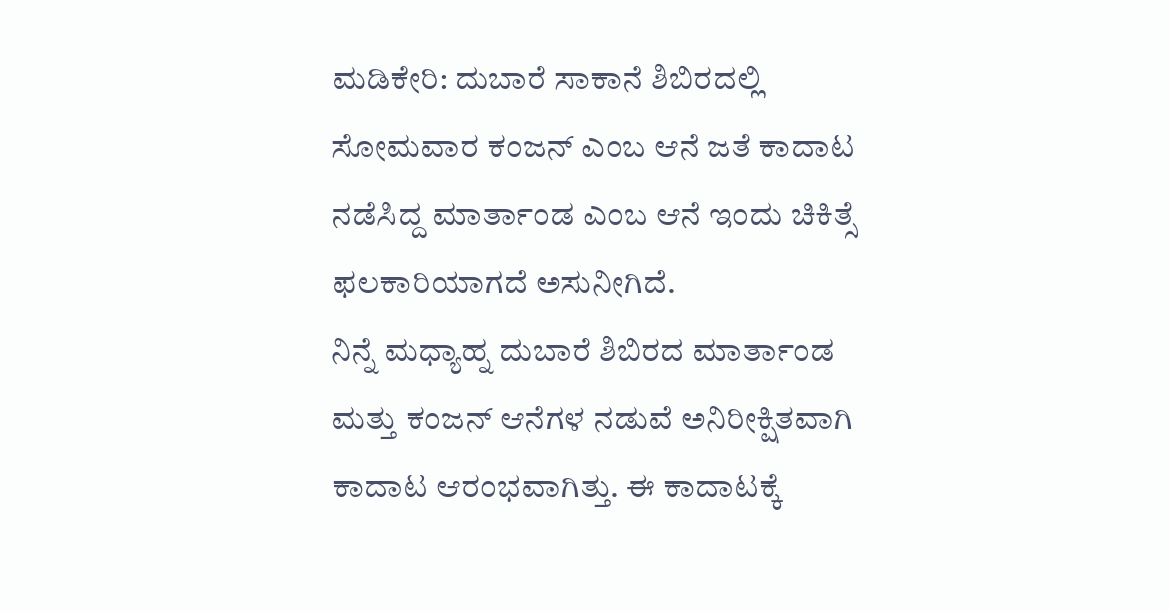ಮಡಿಕೇರಿ: ದುಬಾರೆ ಸಾಕಾನೆ ಶಿಬಿರದಲ್ಲಿ ಸೋಮವಾರ ಕಂಜನ್ ಎಂಬ ಆನೆ ಜತೆ ಕಾದಾಟ ನಡೆಸಿದ್ದ ಮಾರ್ತಾಂಡ ಎಂಬ ಆನೆ ಇಂದು ಚಿಕಿತ್ಸೆ ಫಲಕಾರಿಯಾಗದೆ ಅಸುನೀಗಿದೆ.
ನಿನ್ನೆ ಮಧ್ಯಾಹ್ನ ದುಬಾರೆ ಶಿಬಿರದ ಮಾರ್ತಾಂಡ ಮತ್ತು ಕಂಜನ್ ಆನೆಗಳ ನಡುವೆ ಅನಿರೀಕ್ಷಿತವಾಗಿ ಕಾದಾಟ ಆರಂಭವಾಗಿತ್ತು. ಈ ಕಾದಾಟಕ್ಕೆ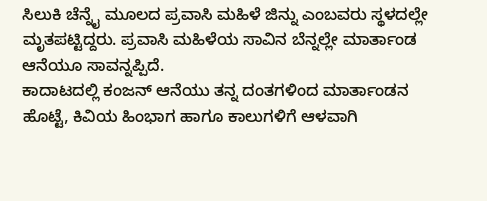ಸಿಲುಕಿ ಚೆನ್ನೈ ಮೂಲದ ಪ್ರವಾಸಿ ಮಹಿಳೆ ಜಿನ್ನು ಎಂಬವರು ಸ್ಥಳದಲ್ಲೇ ಮೃತಪಟ್ಟಿದ್ದರು. ಪ್ರವಾಸಿ ಮಹಿಳೆಯ ಸಾವಿನ ಬೆನ್ನಲ್ಲೇ ಮಾರ್ತಾಂಡ ಆನೆಯೂ ಸಾವನ್ನಪ್ಪಿದೆ.
ಕಾದಾಟದಲ್ಲಿ ಕಂಜನ್ ಆನೆಯು ತನ್ನ ದಂತಗಳಿಂದ ಮಾರ್ತಾಂಡನ ಹೊಟ್ಟೆ, ಕಿವಿಯ ಹಿಂಭಾಗ ಹಾಗೂ ಕಾಲುಗಳಿಗೆ ಆಳವಾಗಿ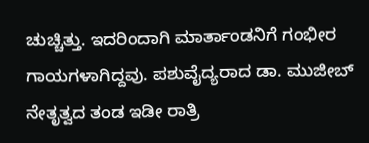ಚುಚ್ಚಿತ್ತು. ಇದರಿಂದಾಗಿ ಮಾರ್ತಾಂಡನಿಗೆ ಗಂಭೀರ ಗಾಯಗಳಾಗಿದ್ದವು. ಪಶುವೈದ್ಯರಾದ ಡಾ. ಮುಜೀಬ್ ನೇತೃತ್ವದ ತಂಡ ಇಡೀ ರಾತ್ರಿ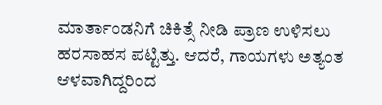ಮಾರ್ತಾಂಡನಿಗೆ ಚಿಕಿತ್ಸೆ ನೀಡಿ ಪ್ರಾಣ ಉಳಿಸಲು ಹರಸಾಹಸ ಪಟ್ಟಿತ್ತು. ಆದರೆ, ಗಾಯಗಳು ಅತ್ಯಂತ ಆಳವಾಗಿದ್ದರಿಂದ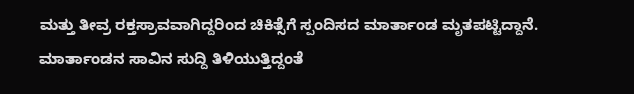ಮತ್ತು ತೀವ್ರ ರಕ್ತಸ್ರಾವವಾಗಿದ್ದರಿಂದ ಚಿಕಿತ್ಸೆಗೆ ಸ್ಪಂದಿಸದ ಮಾರ್ತಾಂಡ ಮೃತಪಟ್ಟಿದ್ದಾನೆ.
ಮಾರ್ತಾಂಡನ ಸಾವಿನ ಸುದ್ದಿ ತಿಳಿಯುತ್ತಿದ್ದಂತೆ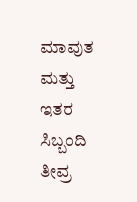ಮಾವುತ ಮತ್ತು ಇತರ ಸಿಬ್ಬಂದಿ ತೀವ್ರ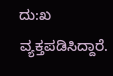ದು:ಖ ವ್ಯಕ್ತಪಡಿಸಿದ್ದಾರೆ.